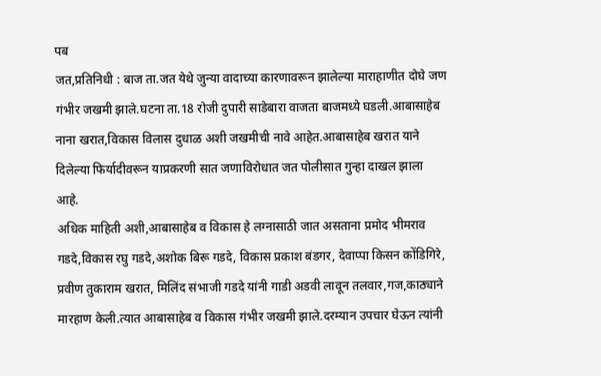पब
जत,प्रतिनिधी : बाज ता.जत येथे जुन्या वादाच्या कारणावरून झालेल्या माराहाणीत दोघे जण गंभीर जखमी झाले.घटना ता.18 रोजी दुपारी साडेबारा वाजता बाजमध्ये घडली.आबासाहेब नाना खरात,विकास विलास दुधाळ अशी जखमीची नावे आहेत.आबासाहेब खरात याने दिलेल्या फिर्यादीवरून याप्रकरणी सात जणाविरोधात जत पोलीसात गुन्हा दाखल झाला आहे.
अधिक माहिती अशी,आबासाहेब व विकास हे लग्नासाठी जात असताना प्रमोद भीमराव गडदे,विकास रघु गडदे,अशोक बिरू गडदे, विकास प्रकाश बंडगर, देवाप्पा किसन कोंडिगिरे, प्रवीण तुकाराम खरात, मिलिंद संभाजी गडदे यांनी गाडी अडवी लावून तलवार,गज,काठ्याने मारहाण केली.त्यात आबासाहेब व विकास गंभीर जखमी झाले.दरम्यान उपचार घेऊन त्यांनी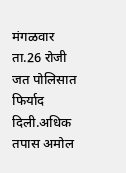मंगळवार ता.26 रोजी जत पोलिसात फिर्याद दिली.अधिक तपास अमोल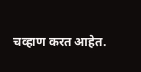चव्हाण करत आहेत.